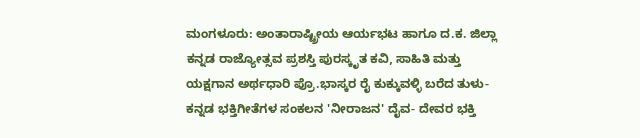ಮಂಗಳೂರು: ಅಂತಾರಾಷ್ಟ್ರೀಯ ಆರ್ಯಭಟ ಹಾಗೂ ದ.ಕ. ಜಿಲ್ಲಾ ಕನ್ನಡ ರಾಜ್ಯೋತ್ಸವ ಪ್ರಶಸ್ತಿ ಪುರಸ್ಕೃತ ಕವಿ, ಸಾಹಿತಿ ಮತ್ತು ಯಕ್ಷಗಾನ ಅರ್ಥಧಾರಿ ಪ್ರೊ.ಭಾಸ್ಕರ ರೈ ಕುಕ್ಕುವಳ್ಳಿ ಬರೆದ ತುಳು- ಕನ್ನಡ ಭಕ್ತಿಗೀತೆಗಳ ಸಂಕಲನ 'ನೀರಾಜನ' ದೈವ- ದೇವರ ಭಕ್ತಿ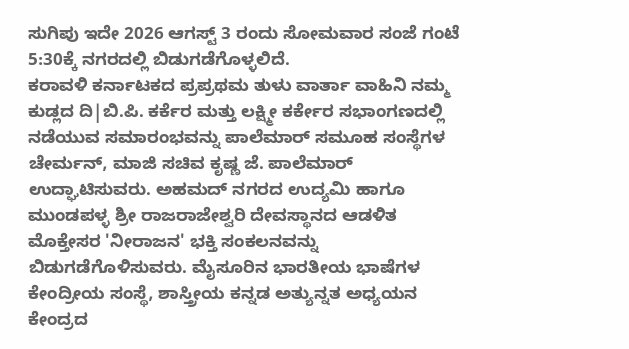ಸುಗಿಪು ಇದೇ 2026 ಆಗಸ್ಟ್ 3 ರಂದು ಸೋಮವಾರ ಸಂಜೆ ಗಂಟೆ 5:30ಕ್ಕೆ ನಗರದಲ್ಲಿ ಬಿಡುಗಡೆಗೊಳ್ಳಲಿದೆ.
ಕರಾವಳಿ ಕರ್ನಾಟಕದ ಪ್ರಪ್ರಥಮ ತುಳು ವಾರ್ತಾ ವಾಹಿನಿ ನಮ್ಮ ಕುಡ್ಲದ ದಿ|ಬಿ.ಪಿ. ಕರ್ಕೆರ ಮತ್ತು ಲಕ್ಷ್ಮೀ ಕರ್ಕೇರ ಸಭಾಂಗಣದಲ್ಲಿ ನಡೆಯುವ ಸಮಾರಂಭವನ್ನು ಪಾಲೆಮಾರ್ ಸಮೂಹ ಸಂಸ್ಥೆಗಳ ಚೇರ್ಮನ್, ಮಾಜಿ ಸಚಿವ ಕೃಷ್ಣ ಜೆ. ಪಾಲೆಮಾರ್ ಉದ್ಘಾಟಿಸುವರು. ಅಹಮದ್ ನಗರದ ಉದ್ಯಮಿ ಹಾಗೂ ಮುಂಡಪಳ್ಳ ಶ್ರೀ ರಾಜರಾಜೇಶ್ವರಿ ದೇವಸ್ಥಾನದ ಆಡಳಿತ ಮೊಕ್ತೇಸರ 'ನೀರಾಜನ' ಭಕ್ತಿ ಸಂಕಲನವನ್ನು ಬಿಡುಗಡೆಗೊಳಿಸುವರು. ಮೈಸೂರಿನ ಭಾರತೀಯ ಭಾಷೆಗಳ ಕೇಂದ್ರೀಯ ಸಂಸ್ಥೆ, ಶಾಸ್ತ್ರೀಯ ಕನ್ನಡ ಅತ್ಯುನ್ನತ ಅಧ್ಯಯನ ಕೇಂದ್ರದ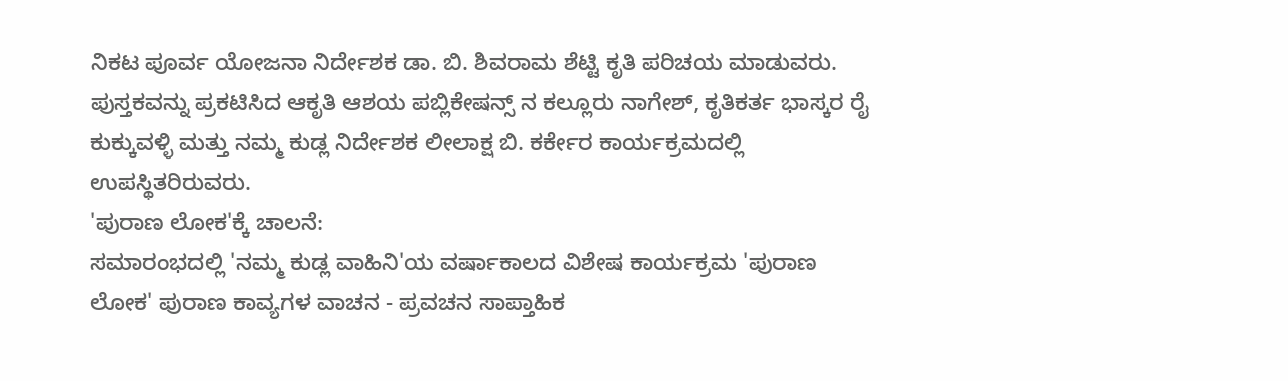ನಿಕಟ ಪೂರ್ವ ಯೋಜನಾ ನಿರ್ದೇಶಕ ಡಾ. ಬಿ. ಶಿವರಾಮ ಶೆಟ್ಟಿ ಕೃತಿ ಪರಿಚಯ ಮಾಡುವರು.
ಪುಸ್ತಕವನ್ನು ಪ್ರಕಟಿಸಿದ ಆಕೃತಿ ಆಶಯ ಪಬ್ಲಿಕೇಷನ್ಸ್ ನ ಕಲ್ಲೂರು ನಾಗೇಶ್, ಕೃತಿಕರ್ತ ಭಾಸ್ಕರ ರೈ ಕುಕ್ಕುವಳ್ಳಿ ಮತ್ತು ನಮ್ಮ ಕುಡ್ಲ ನಿರ್ದೇಶಕ ಲೀಲಾಕ್ಷ ಬಿ. ಕರ್ಕೇರ ಕಾರ್ಯಕ್ರಮದಲ್ಲಿ ಉಪಸ್ಥಿತರಿರುವರು.
'ಪುರಾಣ ಲೋಕ'ಕ್ಕೆ ಚಾಲನೆ:
ಸಮಾರಂಭದಲ್ಲಿ 'ನಮ್ಮ ಕುಡ್ಲ ವಾಹಿನಿ'ಯ ವರ್ಷಾಕಾಲದ ವಿಶೇಷ ಕಾರ್ಯಕ್ರಮ 'ಪುರಾಣ ಲೋಕ' ಪುರಾಣ ಕಾವ್ಯಗಳ ವಾಚನ - ಪ್ರವಚನ ಸಾಪ್ತಾಹಿಕ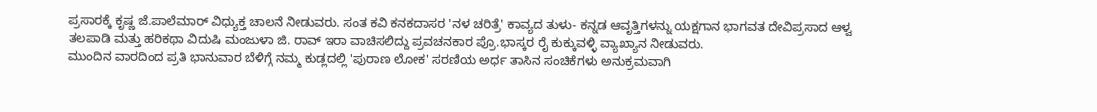ಪ್ರಸಾರಕ್ಕೆ ಕೃಷ್ಣ ಜೆ.ಪಾಲೆಮಾರ್ ವಿಧ್ಯುಕ್ತ ಚಾಲನೆ ನೀಡುವರು. ಸಂತ ಕವಿ ಕನಕದಾಸರ 'ನಳ ಚರಿತ್ರೆ' ಕಾವ್ಯದ ತುಳು- ಕನ್ನಡ ಆವೃತ್ತಿಗಳನ್ನು ಯಕ್ಷಗಾನ ಭಾಗವತ ದೇವಿಪ್ರಸಾದ ಆಳ್ವ ತಲಪಾಡಿ ಮತ್ತು ಹರಿಕಥಾ ವಿದುಷಿ ಮಂಜುಳಾ ಜಿ. ರಾವ್ ಇರಾ ವಾಚಿಸಲಿದ್ದು ಪ್ರವಚನಕಾರ ಪ್ರೊ.ಭಾಸ್ಕರ ರೈ ಕುಕ್ಕುವಳ್ಳಿ ವ್ಯಾಖ್ಯಾನ ನೀಡುವರು.
ಮುಂದಿನ ವಾರದಿಂದ ಪ್ರತಿ ಭಾನುವಾರ ಬೆಳಿಗ್ಗೆ ನಮ್ಮ ಕುಡ್ಲದಲ್ಲಿ 'ಪುರಾಣ ಲೋಕ' ಸರಣಿಯ ಅರ್ಧ ತಾಸಿನ ಸಂಚಿಕೆಗಳು ಅನುಕ್ರಮವಾಗಿ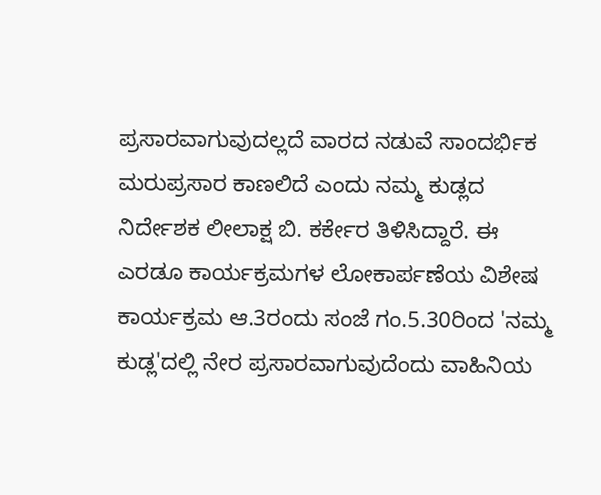ಪ್ರಸಾರವಾಗುವುದಲ್ಲದೆ ವಾರದ ನಡುವೆ ಸಾಂದರ್ಭಿಕ ಮರುಪ್ರಸಾರ ಕಾಣಲಿದೆ ಎಂದು ನಮ್ಮ ಕುಡ್ಲದ ನಿರ್ದೇಶಕ ಲೀಲಾಕ್ಷ ಬಿ. ಕರ್ಕೇರ ತಿಳಿಸಿದ್ದಾರೆ. ಈ ಎರಡೂ ಕಾರ್ಯಕ್ರಮಗಳ ಲೋಕಾರ್ಪಣೆಯ ವಿಶೇಷ ಕಾರ್ಯಕ್ರಮ ಆ.3ರಂದು ಸಂಜೆ ಗಂ.5.30ರಿಂದ 'ನಮ್ಮ ಕುಡ್ಲ'ದಲ್ಲಿ ನೇರ ಪ್ರಸಾರವಾಗುವುದೆಂದು ವಾಹಿನಿಯ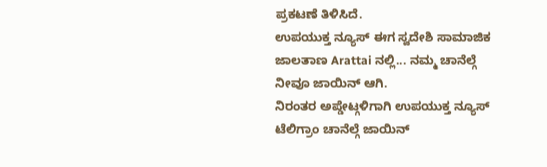ಪ್ರಕಟಣೆ ತಿಳಿಸಿದೆ.
ಉಪಯುಕ್ತ ನ್ಯೂಸ್ ಈಗ ಸ್ವದೇಶಿ ಸಾಮಾಜಿಕ ಜಾಲತಾಣ Arattai ನಲ್ಲಿ... ನಮ್ಮ ಚಾನೆಲ್ಗೆ ನೀವೂ ಜಾಯಿನ್ ಆಗಿ.
ನಿರಂತರ ಅಪ್ಡೇಟ್ಗಳಿಗಾಗಿ ಉಪಯುಕ್ತ ನ್ಯೂಸ್ ಟೆಲಿಗ್ರಾಂ ಚಾನೆಲ್ಗೆ ಜಾಯಿನ್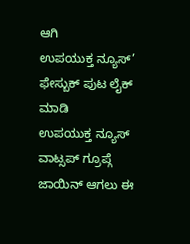ಆಗಿ
ಉಪಯುಕ್ತ ನ್ಯೂಸ್’ ಫೇಸ್ಬುಕ್ ಪುಟ ಲೈಕ್ ಮಾಡಿ
ಉಪಯುಕ್ತ ನ್ಯೂಸ್ ವಾಟ್ಸಪ್ ಗ್ರೂಪ್ಗೆ ಜಾಯಿನ್ ಆಗಲು ಈ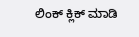ಲಿಂಕ್ ಕ್ಲಿಕ್ ಮಾಡಿ